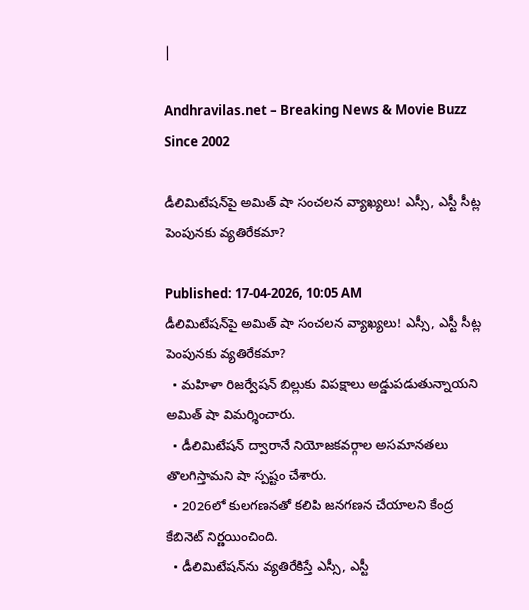|

Andhravilas.net – Breaking News & Movie Buzz Since 2002

డీలిమిటేషన్‌పై అమిత్ షా సంచలన వ్యాఖ్యలు! ఎస్సీ, ఎస్టీ సీట్ల పెంపునకు వ్యతిరేకమా?

Published: 17-04-2026, 10:05 AM
డీలిమిటేషన్‌పై అమిత్ షా సంచలన వ్యాఖ్యలు! ఎస్సీ, ఎస్టీ సీట్ల పెంపునకు వ్యతిరేకమా?
  • మహిళా రిజర్వేషన్ బిల్లుకు విపక్షాలు అడ్డుపడుతున్నాయని అమిత్ షా విమర్శించారు.
  • డీలిమిటేషన్ ద్వారానే నియోజకవర్గాల అసమానతలు తొలగిస్తామని షా స్పష్టం చేశారు.
  • 2026లో కులగణనతో కలిపి జనగణన చేయాలని కేంద్ర కేబినెట్ నిర్ణయించింది.
  • డీలిమిటేషన్‌ను వ్యతిరేకిస్తే ఎస్సీ, ఎస్టీ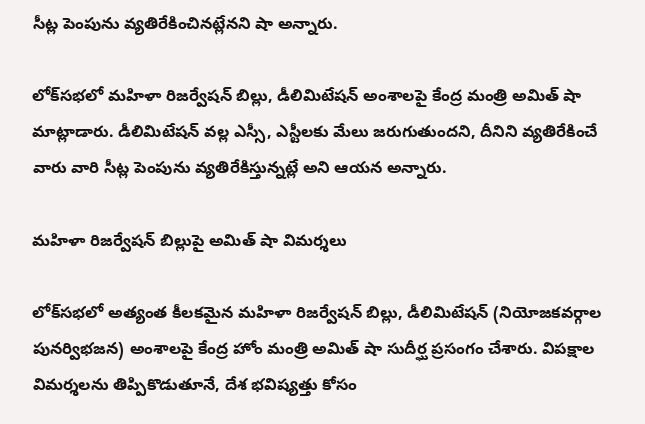సీట్ల పెంపును వ్యతిరేకించినట్లేనని షా అన్నారు.

లోక్‌సభలో మహిళా రిజర్వేషన్ బిల్లు, డీలిమిటేషన్ అంశాలపై కేంద్ర మంత్రి అమిత్ షా మాట్లాడారు. డీలిమిటేషన్ వల్ల ఎస్సీ, ఎస్టీలకు మేలు జరుగుతుందని, దీనిని వ్యతిరేకించే వారు వారి సీట్ల పెంపును వ్యతిరేకిస్తున్నట్లే అని ఆయన అన్నారు.

మహిళా రిజర్వేషన్ బిల్లుపై అమిత్ షా విమర్శలు

లోక్‌సభలో అత్యంత కీలకమైన మహిళా రిజర్వేషన్ బిల్లు, డీలిమిటేషన్ (నియోజకవర్గాల పునర్విభజన) అంశాలపై కేంద్ర హోం మంత్రి అమిత్ షా సుదీర్ఘ ప్రసంగం చేశారు. విపక్షాల విమర్శలను తిప్పికొడుతూనే, దేశ భవిష్యత్తు కోసం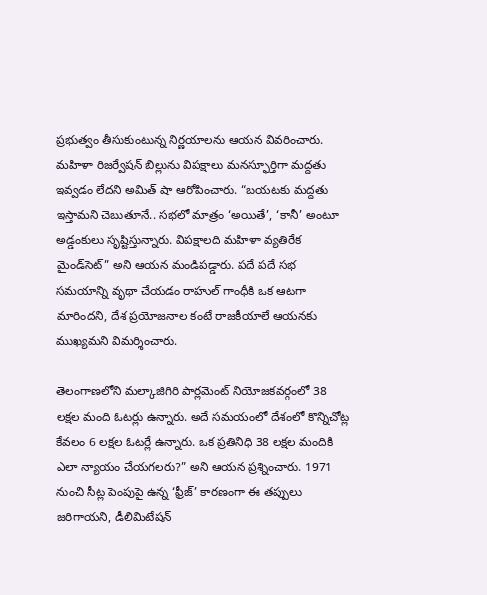ప్రభుత్వం తీసుకుంటున్న నిర్ణయాలను ఆయన వివరించారు. మహిళా రిజర్వేషన్ బిల్లును విపక్షాలు మనస్ఫూర్తిగా మద్దతు ఇవ్వడం లేదని అమిత్ షా ఆరోపించారు. “బయటకు మద్దతు ఇస్తామని చెబుతూనే.. సభలో మాత్రం ‘అయితే’, ‘కానీ’ అంటూ అడ్డంకులు సృష్టిస్తున్నారు. విపక్షాలది మహిళా వ్యతిరేక మైండ్‌సెట్” అని ఆయన మండిపడ్డారు. పదే పదే సభ సమయాన్ని వృథా చేయడం రాహుల్ గాంధీకి ఒక ఆటగా మారిందని, దేశ ప్రయోజనాల కంటే రాజకీయాలే ఆయనకు ముఖ్యమని విమర్శించారు.

తెలంగాణలోని మల్కాజిగిరి పార్లమెంట్ నియోజకవర్గంలో 38 లక్షల మంది ఓటర్లు ఉన్నారు. అదే సమయంలో దేశంలో కొన్నిచోట్ల కేవలం 6 లక్షల ఓటర్లే ఉన్నారు. ఒక ప్రతినిధి 38 లక్షల మందికి ఎలా న్యాయం చేయగలరు?” అని ఆయన ప్రశ్నించారు. 1971 నుంచి సీట్ల పెంపుపై ఉన్న ‘ఫ్రీజ్’ కారణంగా ఈ తప్పులు జరిగాయని, డీలిమిటేషన్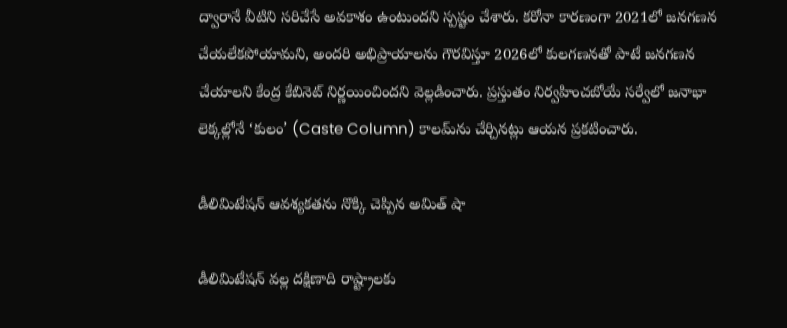ద్వారానే వీటిని సరిచేసే అవకాశం ఉంటుందని స్పష్టం చేశారు. కరోనా కారణంగా 2021లో జనగణన చేయలేకపోయామని, అందరి అభిప్రాయాలను గౌరవిస్తూ 2026లో కులగణనతో పాటే జనగణన చేయాలని కేంద్ర కేబినెట్ నిర్ణయించిందని వెల్లడించారు. ప్రస్తుతం నిర్వహించబోయే సర్వేలో జనాభా లెక్కల్లోనే ‘కులం’ (Caste Column) కాలమ్‌ను చేర్చినట్లు ఆయన ప్రకటించారు.

డీలిమిటేషన్ ఆవశ్యకతను నొక్కి చెప్పిన అమిత్ షా

డీలిమిటేషన్ వల్ల దక్షిణాది రాష్ట్రాలకు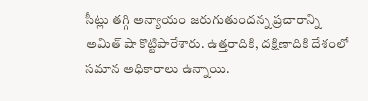సీట్లు తగ్గి అన్యాయం జరుగుతుందన్న ప్రచారాన్ని అమిత్ షా కొట్టిపారేశారు. ఉత్తరాదికి, దక్షిణాదికి దేశంలో సమాన అధికారాలు ఉన్నాయి.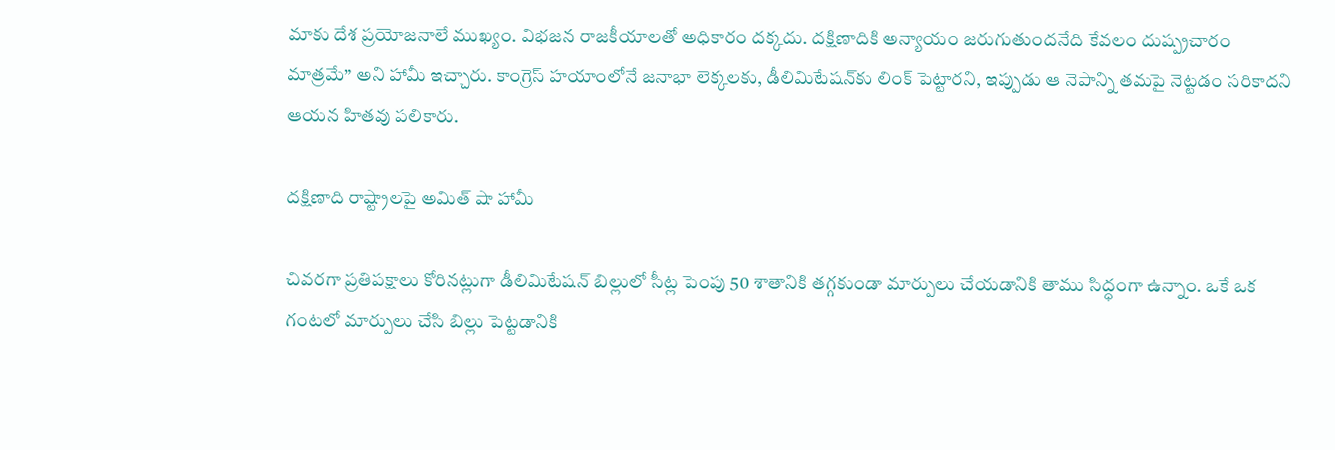మాకు దేశ ప్రయోజనాలే ముఖ్యం. విభజన రాజకీయాలతో అధికారం దక్కదు. దక్షిణాదికి అన్యాయం జరుగుతుందనేది కేవలం దుష్ప్రచారం మాత్రమే” అని హామీ ఇచ్చారు. కాంగ్రెస్ హయాంలోనే జనాభా లెక్కలకు, డీలిమిటేషన్‌కు లింక్ పెట్టారని, ఇప్పుడు ఆ నెపాన్ని తమపై నెట్టడం సరికాదని ఆయన హితవు పలికారు.

దక్షిణాది రాష్ట్రాలపై అమిత్ షా హామీ

చివరగా ప్రతిపక్షాలు కోరినట్లుగా డీలిమిటేషన్‌ బిల్లులో సీట్ల పెంపు 50 శాతానికి తగ్గకుండా మార్పులు చేయడానికి తాము సిద్ధంగా ఉన్నాం. ఒకే ఒక గంటలో మార్పులు చేసి బిల్లు పెట్టడానికి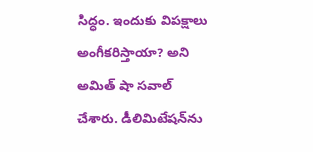సిద్ధం. ఇందుకు విపక్షాలు అంగీకరిస్తాయా? అని అమిత్ షా సవాల్ చేశారు. డీలిమిటేషన్‌ను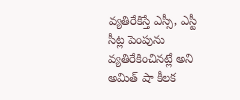వ్యతిరేకిస్తే ఎస్సీ, ఎస్టీ సీట్ల పెంపును వ్యతిరేకించినట్లే అని అమిత్ షా కీలక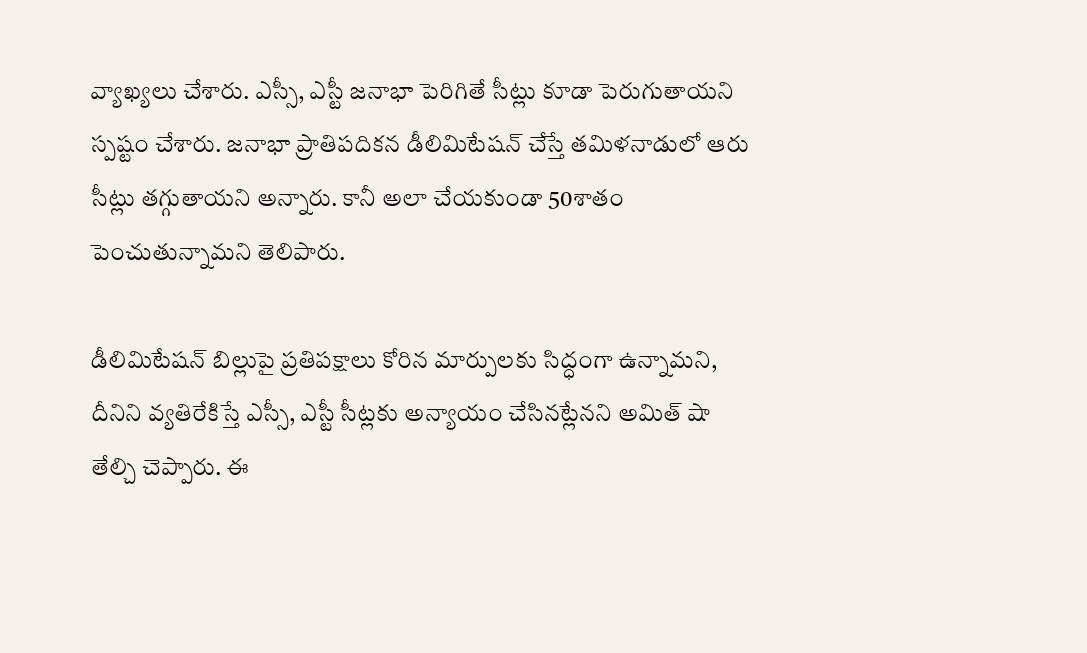వ్యాఖ్యలు చేశారు. ఎస్సీ, ఎస్టీ జనాభా పెరిగితే సీట్లు కూడా పెరుగుతాయని స్పష్టం చేశారు. జనాభా ప్రాతిపదికన డీలిమిటేషన్ చేస్తే తమిళనాడులో ఆరు సీట్లు తగ్గుతాయని అన్నారు. కానీ అలా చేయకుండా 50శాతం పెంచుతున్నామని తెలిపారు.

డీలిమిటేషన్ బిల్లుపై ప్రతిపక్షాలు కోరిన మార్పులకు సిద్ధంగా ఉన్నామని, దీనిని వ్యతిరేకిస్తే ఎస్సీ, ఎస్టీ సీట్లకు అన్యాయం చేసినట్లేనని అమిత్ షా తేల్చి చెప్పారు. ఈ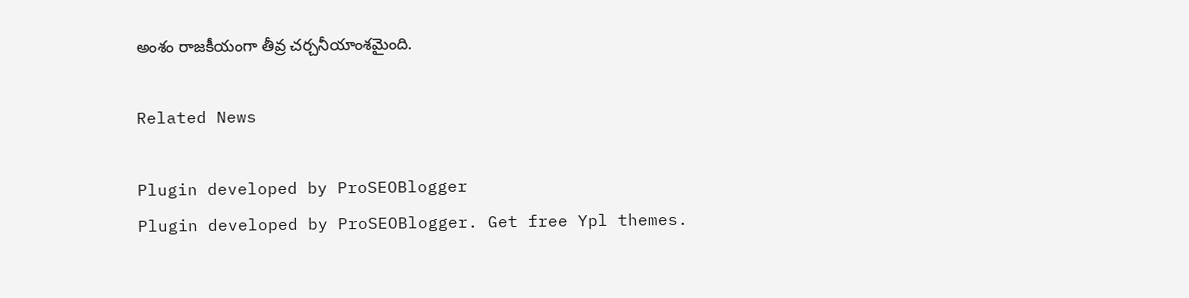అంశం రాజకీయంగా తీవ్ర చర్చనీయాంశమైంది.

Related News

Plugin developed by ProSEOBlogger
Plugin developed by ProSEOBlogger. Get free Ypl themes.